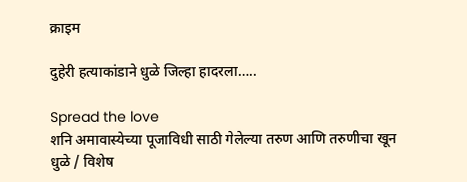क्राइम

दुहेरी हत्याकांडाने धुळे जिल्हा हादरला…..

Spread the love
शनि अमावास्येच्या पूजाविधी साठी गेलेल्या तरुण आणि तरुणीचा खून
धुळे / विशेष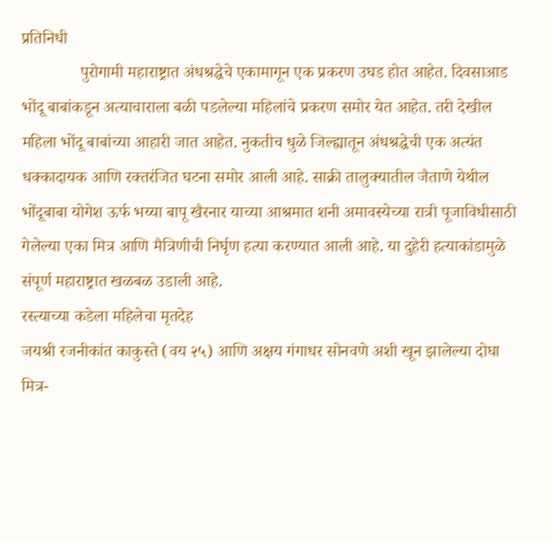प्रतिनिधी
              पुरोगामी महाराष्ट्रात अंधश्रद्धेचे एकामागून एक प्रकरण उघड होत आहेत. दिवसाआड भोंदू बाबांकडून अत्याचाराला बळी पडलेल्या महिलांचे प्रकरण समोर येत आहेत. तरी देखील महिला भोंदू बाबांच्या आहारी जात आहेत. नुकतीच धुळे जिल्ह्यातून अंधश्रद्धेची एक अत्यंत धक्कादायक आणि रक्तरंजित घटना समोर आली आहे. साक्री तालुक्यातील जैताणे येथील भोंदूबाबा योगेश ऊर्फ भय्या बापू खैरनार याच्या आश्रमात शनी अमावस्येच्या रात्री पूजाविधीसाठी गेलेल्या एका मित्र आणि मैत्रिणीची निर्घृण हत्या करण्यात आली आहे. या दुहेरी हत्याकांडामुळे संपूर्ण महाराष्ट्रात खळबळ उडाली आहे.
रस्त्याच्या कडेला महिलेचा मृतदेह
जयश्री रजनीकांत काकुस्ते (वय २५) आणि अक्षय गंगाधर सोनवणे अशी खून झालेल्या दोघा मित्र-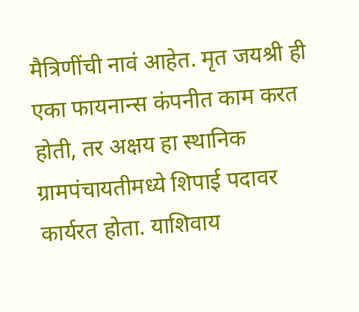मैत्रिणींची नावं आहेत. मृत जयश्री ही एका फायनान्स कंपनीत काम करत होती, तर अक्षय हा स्थानिक ग्रामपंचायतीमध्ये शिपाई पदावर कार्यरत होता. याशिवाय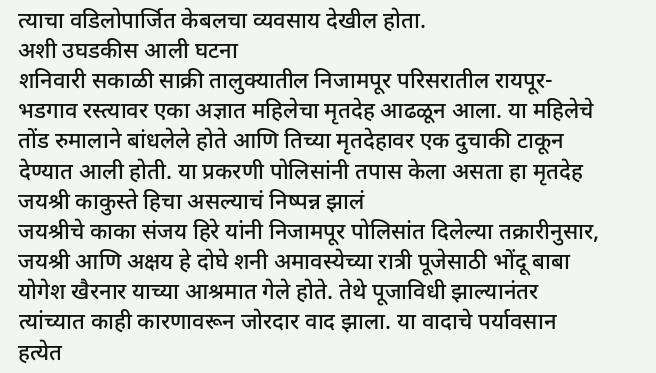त्याचा वडिलोपार्जित केबलचा व्यवसाय देखील होता.
अशी उघडकीस आली घटना
शनिवारी सकाळी साक्री तालुक्यातील निजामपूर परिसरातील रायपूर-भडगाव रस्त्यावर एका अज्ञात महिलेचा मृतदेह आढळून आला. या महिलेचे तोंड रुमालाने बांधलेले होते आणि तिच्या मृतदेहावर एक दुचाकी टाकून देण्यात आली होती. या प्रकरणी पोलिसांनी तपास केला असता हा मृतदेह जयश्री काकुस्ते हिचा असल्याचं निष्पन्न झालं
जयश्रीचे काका संजय हिरे यांनी निजामपूर पोलिसांत दिलेल्या तक्रारीनुसार, जयश्री आणि अक्षय हे दोघे शनी अमावस्येच्या रात्री पूजेसाठी भोंदू बाबा योगेश खैरनार याच्या आश्रमात गेले होते. तेथे पूजाविधी झाल्यानंतर त्यांच्यात काही कारणावरून जोरदार वाद झाला. या वादाचे पर्यावसान हत्येत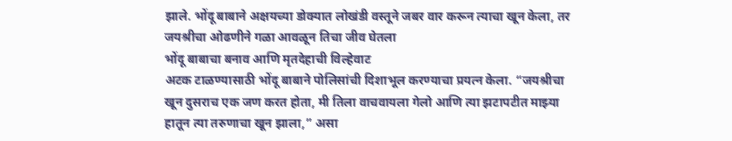झाले. भोंदू बाबाने अक्षयच्या डोक्यात लोखंडी वस्तूने जबर वार करून त्याचा खून केला, तर जयश्रीचा ओढणीने गळा आवळून तिचा जीव घेतला
भोंदू बाबाचा बनाव आणि मृतदेहाची विल्हेवाट
अटक टाळण्यासाठी भोंदू बाबाने पोलिसांची दिशाभूल करण्याचा प्रयत्न केला. “जयश्रीचा खून दुसराच एक जण करत होता, मी तिला वाचवायला गेलो आणि त्या झटापटीत माझ्या हातून त्या तरुणाचा खून झाला,” असा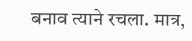बनाव त्याने रचला. मात्र,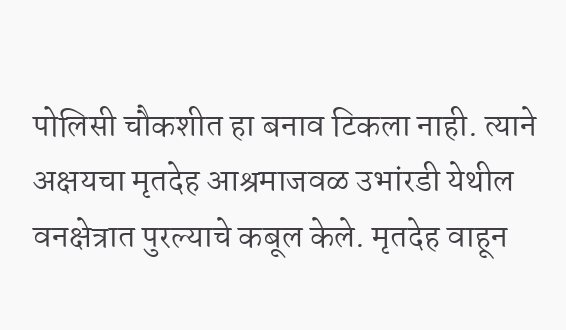पोलिसी चौकशीत हा बनाव टिकला नाही. त्याने अक्षयचा मृतदेह आश्रमाजवळ उभांरडी येथील वनक्षेत्रात पुरल्याचे कबूल केले. मृतदेह वाहून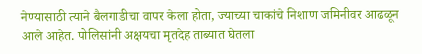नेण्यासाठी त्याने बैलगाडीचा वापर केला होता, ज्याच्या चाकांचे निशाण जमिनीवर आढळून आले आहेत. पोलिसांनी अक्षयचा मृतदेह ताब्यात घेतला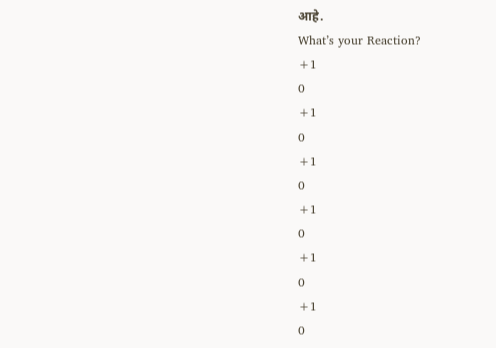आहे.
What’s your Reaction?
+1
0
+1
0
+1
0
+1
0
+1
0
+1
0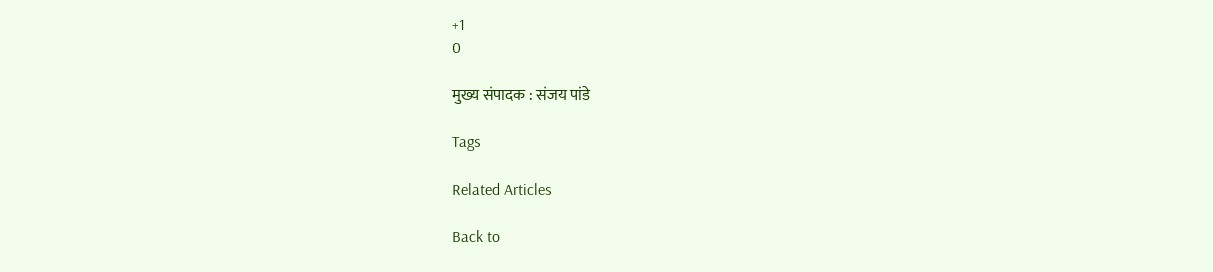+1
0

मुख्य संपादक : संजय पांडे

Tags

Related Articles

Back to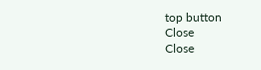top button
Close
Close